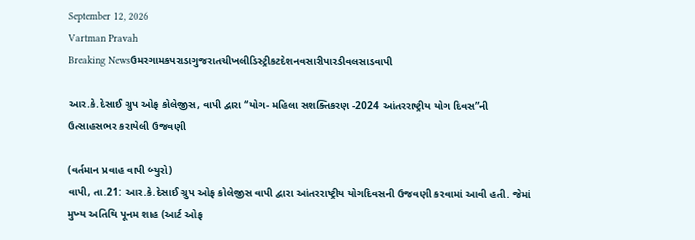September 12, 2026
Vartman Pravah
Breaking Newsઉમરગામકપરાડાગુજરાતચીખલીડિસ્ટ્રીકટદેશનવસારીપારડીવલસાડવાપી

આર.કે.દેસાઈ ગ્રુપ ઓફ કોલેજીસ, વાપી દ્વારા ‘‘યોગ- મહિલા સશક્‍તિકરણ -2024 આંતરરાષ્‍ટ્રીય યોગ દિવસ”ની ઉત્‍સાહસભર કરાયેલી ઉજવણી

(વર્તમાન પ્રવાહ વાપી બ્‍યુરો)
વાપી, તા.21: આર.કે.દેસાઈ ગ્રુપ ઓફ કોલેજીસ વાપી દ્વારા આંતરરાષ્‍ટ્રીય યોગદિવસની ઉજવણી કરવામાં આવી હતી. જેમાં મુખ્‍ય અતિથિ પૂનમ શાહ (આર્ટ ઓફ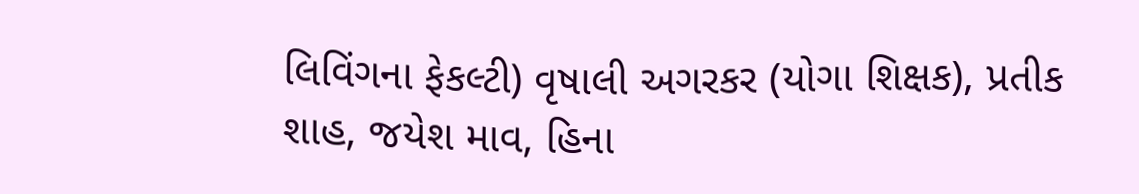લિવિંગના ફેકલ્‍ટી) વૃષાલી અગરકર (યોગા શિક્ષક), પ્રતીક શાહ, જયેશ માવ, હિના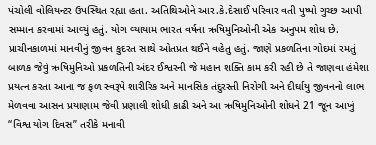પંચોલી વોલિયન્‍ટર ઉપસ્‍થિત રહ્યા હતા. અતિથિઓને આર.કે.દેસાઈ પરિવાર વતી પુષ્‍પો ગુચ્‍છ આપી સમ્‍માન કરવામાં આવ્‍યું હતું. યોગ વ્‍યાયામ ભારત વર્ષના ઋષિમુનિઓની એક અનુપમ શોધ છે. પ્રાચીનકાળમાં માનવીનું જીવન કુદરત સાથે ઓતપ્રત થઈને વહેતુ હતું. જાણે પ્રકળતિના ગોદમાં રમતું બાળક જેવું ઋષિમુનિઓ પ્રકળતિની અંદર ઈશ્વરની જે મહાન શક્‍તિ કામ કરી રહી છે તે જાણવા હંમેશા પ્રયત્‍ન કરતા આના જ ફળ સ્‍વરૂપે શારીરિક અને માનસિક તંદુરસ્‍તી નિરોગી અને દીર્ઘાયુ જીવનનો લાભ મેળવવા આસન પ્રયાણામ જેવી પ્રણાલી શોધી કાઢી અને આ ઋષિમુનિઓની શોધને 21 જૂન આખું ‘‘વિશ્વ યોગ દિવસ” તરીકે મનાવી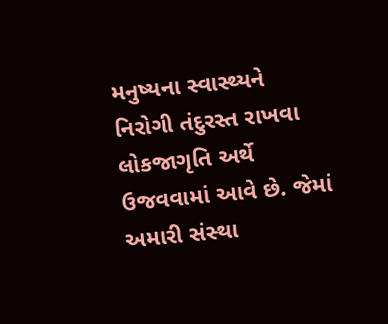મનુષ્‍યના સ્‍વાસ્‍થ્‍યને નિરોગી તંદુરસ્‍ત રાખવા લોકજાગૃતિ અર્થે ઉજવવામાં આવે છે. જેમાં અમારી સંસ્‍થા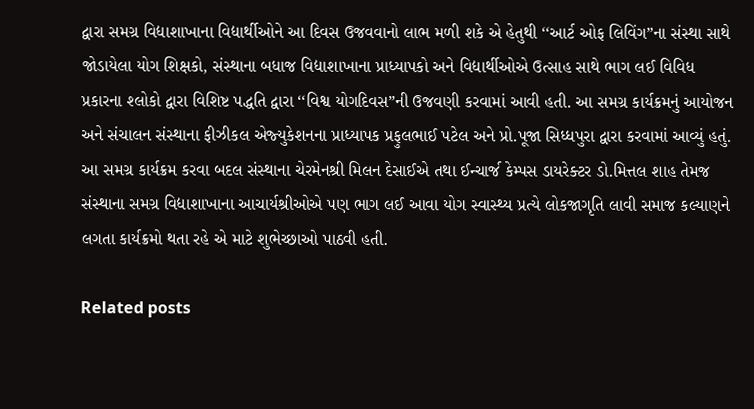દ્વારા સમગ્ર વિદ્યાશાખાના વિદ્યાર્થીઓને આ દિવસ ઉજવવાનો લાભ મળી શકે એ હેતુથી ‘‘આર્ટ ઓફ લિવિંગ”ના સંસ્‍થા સાથે જોડાયેલા યોગ શિક્ષકો, સંસ્‍થાના બધાજ વિદ્યાશાખાના પ્રાધ્‍યાપકો અને વિદ્યાર્થીઓએ ઉત્‍સાહ સાથે ભાગ લઈ વિવિધ પ્રકારના શ્‍લોકો દ્વારા વિશિષ્ટ પદ્ધતિ દ્વારા ‘‘વિશ્વ યોગદિવસ”ની ઉજવણી કરવામાં આવી હતી. આ સમગ્ર કાર્યક્રમનું આયોજન અને સંચાલન સંસ્‍થાના ફીઝીકલ એજ્‍યુકેશનના પ્રાધ્‍યાપક પ્રફુલભાઈ પટેલ અને પ્રો.પૂજા સિધ્‍ધપુરા દ્વારા કરવામાં આવ્‍યું હતું. આ સમગ્ર કાર્યક્રમ કરવા બદલ સંસ્‍થાના ચેરમેનશ્રી મિલન દેસાઈએ તથા ઈન્‍ચાર્જ કેમ્‍પસ ડાયરેક્‍ટર ડો.મિત્તલ શાહ તેમજ સંસ્‍થાના સમગ્ર વિદ્યાશાખાના આચાર્યશ્રીઓએ પણ ભાગ લઈ આવા યોગ સ્‍વાસ્‍થ્‍ય પ્રત્‍યે લોકજાગૃતિ લાવી સમાજ કલ્‍યાણને લગતા કાર્યક્રમો થતા રહે એ માટે શુભેચ્‍છાઓ પાઠવી હતી.

Related posts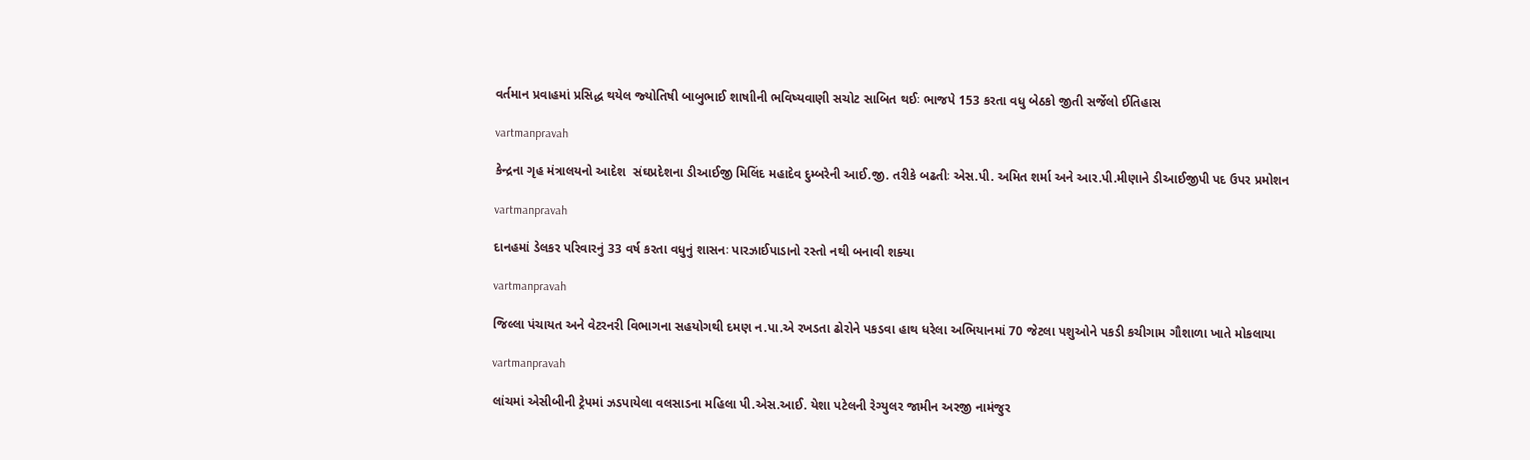વર્તમાન પ્રવાહમાં પ્રસિદ્ધ થયેલ જ્‍યોતિષી બાબુભાઈ શાષાીની ભવિષ્‍યવાણી સચોટ સાબિત થઈઃ ભાજપે 153 કરતા વધુ બેઠકો જીતી સર્જેલો ઈતિહાસ

vartmanpravah

કેન્‍દ્રના ગૃહ મંત્રાલયનો આદેશ  સંઘપ્રદેશના ડીઆઈજી મિલિંદ મહાદેવ દુમ્‍બરેની આઈ.જી. તરીકે બઢતીઃ એસ.પી. અમિત શર્મા અને આર.પી.મીણાને ડીઆઈજીપી પદ ઉપર પ્રમોશન

vartmanpravah

દાનહમાં ડેલકર પરિવારનું 33 વર્ષ કરતા વધુનું શાસનઃ પારઝાઈપાડાનો રસ્‍તો નથી બનાવી શક્‍યા

vartmanpravah

જિલ્લા પંચાયત અને વેટરનરી વિભાગના સહયોગથી દમણ ન.પા.એ રખડતા ઢોરોને પકડવા હાથ ધરેલા અભિયાનમાં 70 જેટલા પશુઓને પકડી કચીગામ ગૌશાળા ખાતે મોકલાયા

vartmanpravah

લાંચમાં એસીબીની ટ્રેપમાં ઝડપાયેલા વલસાડના મહિલા પી.એસ.આઈ. યેશા પટેલની રેગ્‍યુલર જામીન અરજી નામંજુર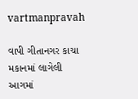vartmanpravah

વાપી ગીતાનગર કાચા મકાનમાં લાગેલી આગમાં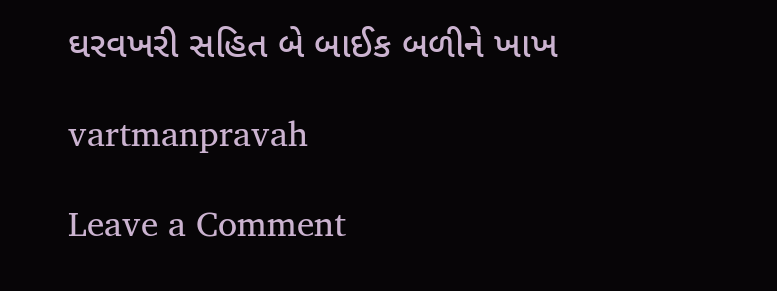ઘરવખરી સહિત બે બાઈક બળીને ખાખ

vartmanpravah

Leave a Comment